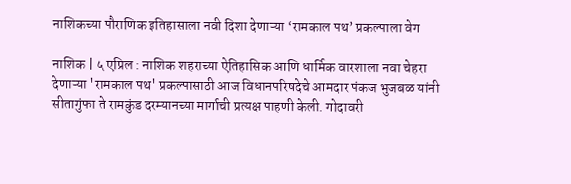नाशिकच्या पौराणिक इतिहासाला नवी दिशा देणाऱ्या ‘रामकाल पथ’ प्रकल्पाला वेग

नाशिक | ५ एप्रिल : नाशिक शहराच्या ऐतिहासिक आणि धार्मिक वारशाला नवा चेहरा देणाऱ्या 'रामकाल पथ' प्रकल्पासाठी आज विधानपरिषदेचे आमदार पंकज भुजबळ यांनी सीतागुंफा ते रामकुंड दरम्यानच्या मार्गाची प्रत्यक्ष पाहणी केली. गोदावरी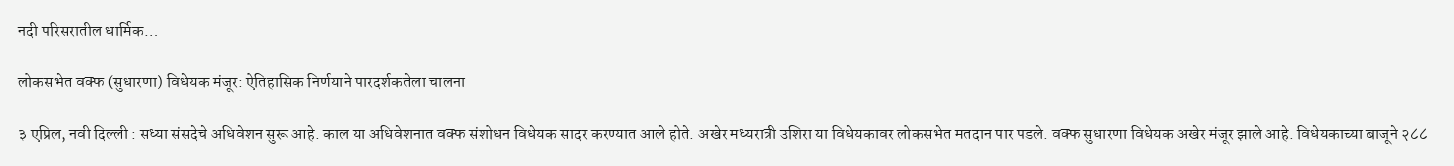नदी परिसरातील धार्मिक…

लोकसभेत वक्फ (सुधारणा) विधेयक मंजूर: ऐतिहासिक निर्णयाने पारदर्शकतेला चालना

३ एप्रिल, नवी दिल्ली : सध्या संसदेचे अधिवेशन सुरू आहे. काल या अधिवेशनात वक्फ संशोधन विधेयक सादर करण्यात आले होते. अखेर मध्यरात्री उशिरा या विधेयकावर लोकसभेत मतदान पार पडले. वक्फ सुधारणा विधेयक अखेर मंजूर झाले आहे. विधेयकाच्या बाजूने २८८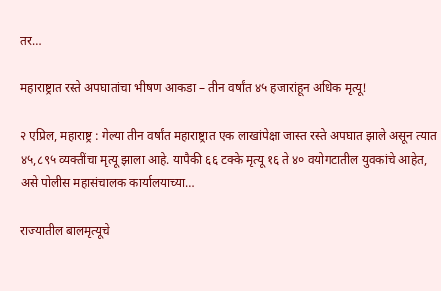तर…

महाराष्ट्रात रस्ते अपघातांचा भीषण आकडा – तीन वर्षांत ४५ हजारांहून अधिक मृत्यू!

२ एप्रिल, महाराष्ट्र : गेल्या तीन वर्षांत महाराष्ट्रात एक लाखांपेक्षा जास्त रस्ते अपघात झाले असून त्यात ४५,८९५ व्यक्तींचा मृत्यू झाला आहे. यापैकी ६६ टक्के मृत्यू १६ ते ४० वयोगटातील युवकांचे आहेत, असे पोलीस महासंचालक कार्यालयाच्या…

राज्यातील बालमृत्यूचे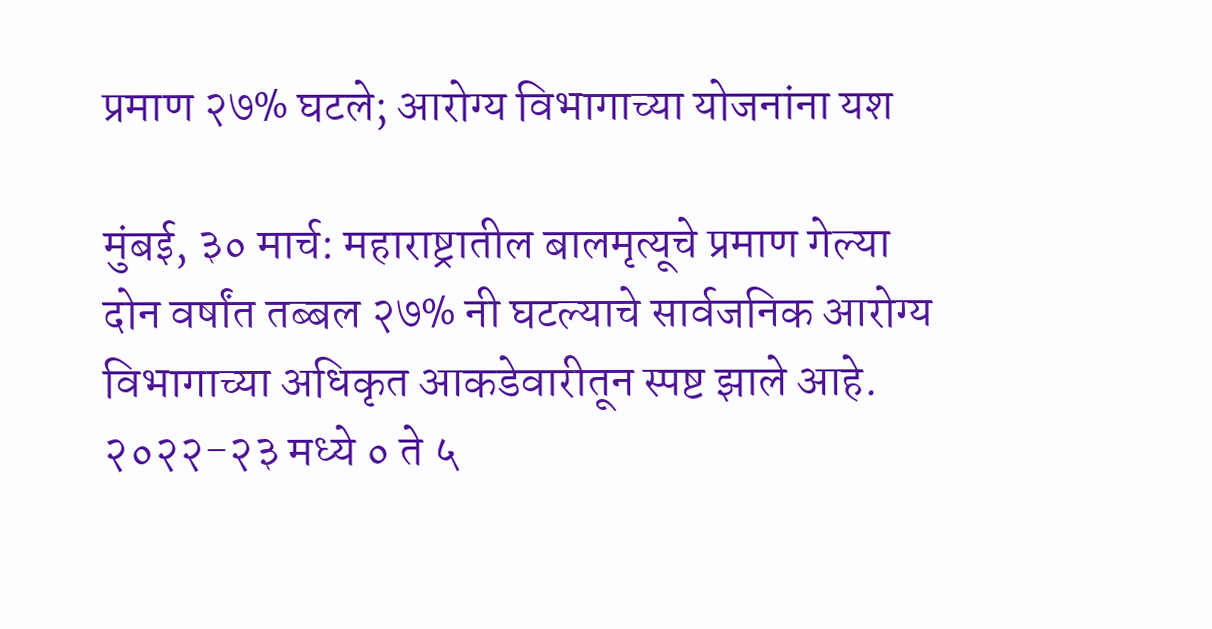प्रमाण २७% घटले; आरोग्य विभागाच्या योजनांना यश

मुंबई, ३० मार्च: महाराष्ट्रातील बालमृत्यूचे प्रमाण गेल्या दोन वर्षांत तब्बल २७% नी घटल्याचे सार्वजनिक आरोग्य विभागाच्या अधिकृत आकडेवारीतून स्पष्ट झाले आहे. २०२२-२३ मध्ये ० ते ५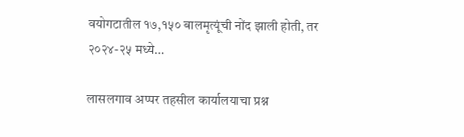वयोगटातील १७,१५० बालमृत्यूंची नोंद झाली होती, तर २०२४-२५ मध्ये…

लासलगाव अप्पर तहसील कार्यालयाचा प्रश्न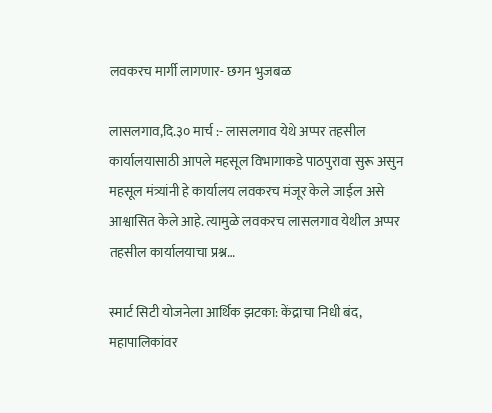लवकरच मार्गी लागणार- छगन भुजबळ

लासलगाव,दि.३० मार्च :- लासलगाव येथे अप्पर तहसील कार्यालयासाठी आपले महसूल विभागाकडे पाठपुरावा सुरू असुन महसूल मंत्र्यांनी हे कार्यालय लवकरच मंजूर केले जाईल असे आश्वासित केले आहे. त्यामुळे लवकरच लासलगाव येथील अप्पर तहसील कार्यालयाचा प्रश्न…

स्मार्ट सिटी योजनेला आर्थिक झटका: केंद्राचा निधी बंद, महापालिकांवर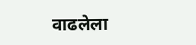वाढलेला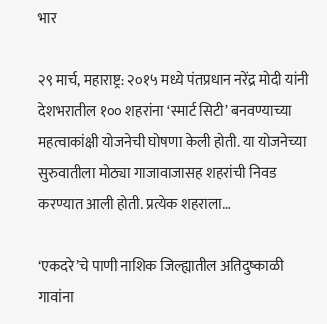भार

२९ मार्च, महाराष्ट्र: २०१५ मध्ये पंतप्रधान नरेंद्र मोदी यांनी देशभरातील १०० शहरांना ‘स्मार्ट सिटी’ बनवण्याच्या महत्वाकांक्षी योजनेची घोषणा केली होती. या योजनेच्या सुरुवातीला मोठ्या गाजावाजासह शहरांची निवड करण्यात आली होती. प्रत्येक शहराला…

‘एकदरे’चे पाणी नाशिक जिल्ह्यातील अतिदुष्काळी गावांना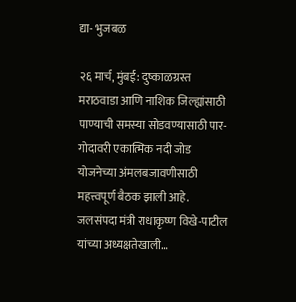द्या- भुजबळ

२६ मार्च, मुंबई: दुष्काळग्रस्त मराठवाडा आणि नाशिक जिल्ह्यांसाठी पाण्याची समस्या सोडवण्यासाठी पार-गोदावरी एकात्मिक नदी जोड योजनेच्या अंमलबजावणीसाठी महत्त्वपूर्ण बैठक झाली आहे. जलसंपदा मंत्री राधाकृष्ण विखे-पाटील यांच्या अध्यक्षतेखाली…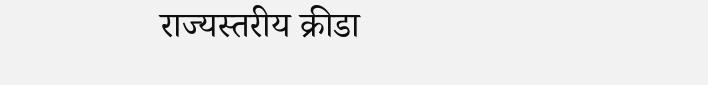राज्यस्तरीय क्रीडा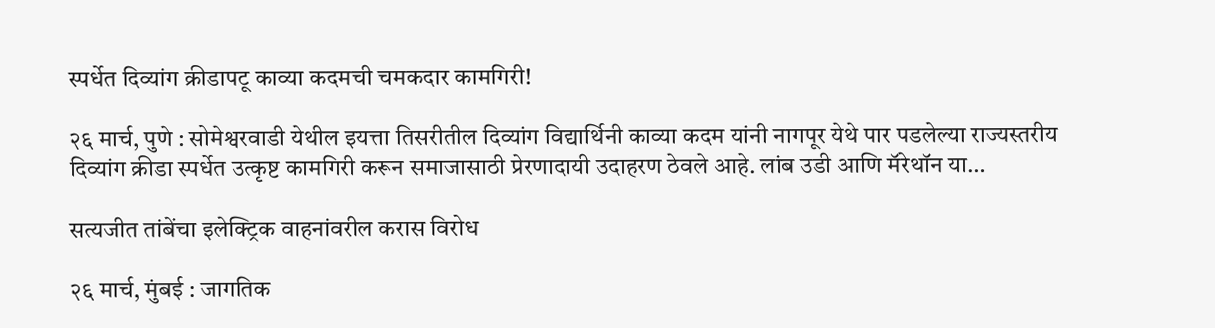स्पर्धेत दिव्यांग क्रीडापटू काव्या कदमची चमकदार कामगिरी!

२६ मार्च, पुणे : सोमेश्वरवाडी येथील इयत्ता तिसरीतील दिव्यांग विद्यार्थिनी काव्या कदम यांनी नागपूर येथे पार पडलेल्या राज्यस्तरीय दिव्यांग क्रीडा स्पर्धेत उत्कृष्ट कामगिरी करून समाजासाठी प्रेरणादायी उदाहरण ठेवले आहे. लांब उडी आणि मॅरेथॉन या…

सत्यजीत तांबेंचा इलेक्ट्रिक वाहनांवरील करास विरोध

२६ मार्च, मुंबई : जागतिक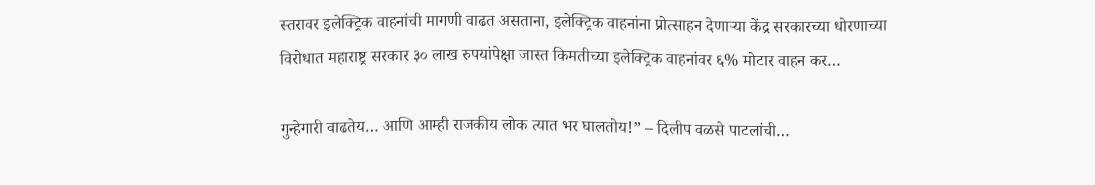स्तरावर इलेक्ट्रिक वाहनांची मागणी वाढत असताना, इलेक्ट्रिक वाहनांना प्रोत्साहन देणाऱ्या केंद्र सरकारच्या धोरणाच्या विरोधात महाराष्ट्र सरकार ३० लाख रुपयांपेक्षा जास्त किमतीच्या इलेक्ट्रिक वाहनांवर ६% मोटार वाहन कर…

गुन्हेगारी वाढतेय… आणि आम्ही राजकीय लोक त्यात भर घालतोय!” – दिलीप वळसे पाटलांची…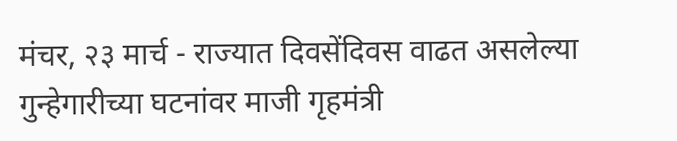मंचर, २३ मार्च - राज्यात दिवसेंदिवस वाढत असलेल्या गुन्हेगारीच्या घटनांवर माजी गृहमंत्री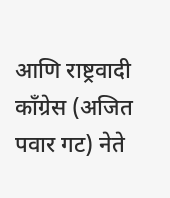आणि राष्ट्रवादी काँग्रेस (अजित पवार गट) नेते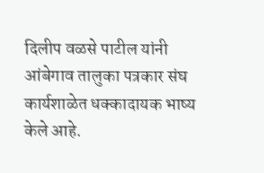दिलीप वळसे पाटील यांनी आंबेगाव तालुका पत्रकार संघ कार्यशाळेत धक्कादायक भाष्य केले आहे.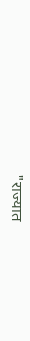"राज्यात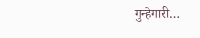गुन्हेगारी…